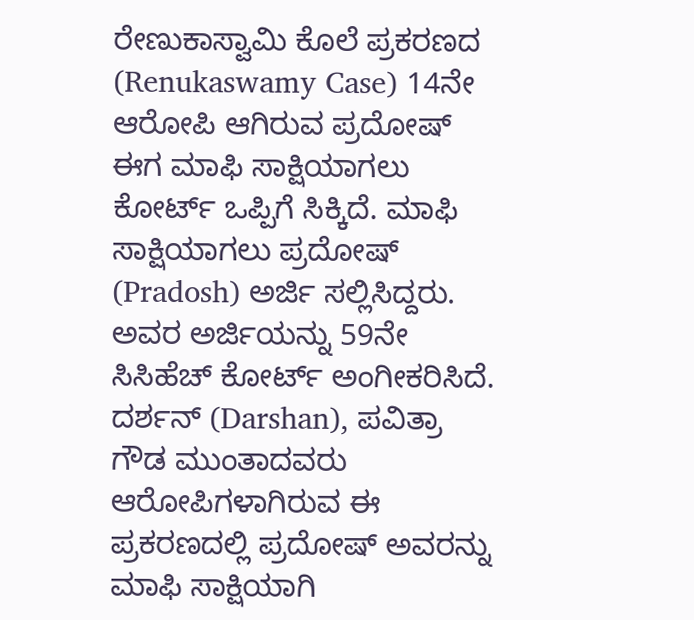ರೇಣುಕಾಸ್ವಾಮಿ ಕೊಲೆ ಪ್ರಕರಣದ (Renukaswamy Case) 14ನೇ ಆರೋಪಿ ಆಗಿರುವ ಪ್ರದೋಷ್ ಈಗ ಮಾಫಿ ಸಾಕ್ಷಿಯಾಗಲು ಕೋರ್ಟ್ ಒಪ್ಪಿಗೆ ಸಿಕ್ಕಿದೆ. ಮಾಫಿ ಸಾಕ್ಷಿಯಾಗಲು ಪ್ರದೋಷ್ (Pradosh) ಅರ್ಜಿ ಸಲ್ಲಿಸಿದ್ದರು. ಅವರ ಅರ್ಜಿಯನ್ನು 59ನೇ ಸಿಸಿಹೆಚ್ ಕೋರ್ಟ್ ಅಂಗೀಕರಿಸಿದೆ. ದರ್ಶನ್ (Darshan), ಪವಿತ್ರಾ ಗೌಡ ಮುಂತಾದವರು ಆರೋಪಿಗಳಾಗಿರುವ ಈ ಪ್ರಕರಣದಲ್ಲಿ ಪ್ರದೋಷ್ ಅವರನ್ನು ಮಾಫಿ ಸಾಕ್ಷಿಯಾಗಿ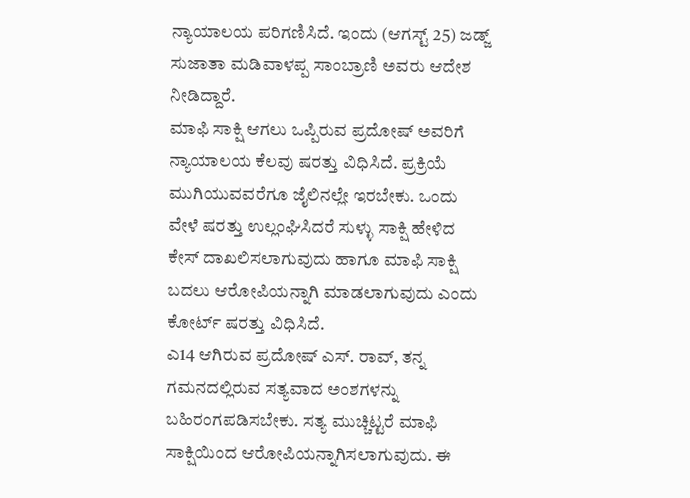ನ್ಯಾಯಾಲಯ ಪರಿಗಣಿಸಿದೆ. ಇಂದು (ಆಗಸ್ಟ್ 25) ಜಡ್ಜ್ ಸುಜಾತಾ ಮಡಿವಾಳಪ್ಪ ಸಾಂಬ್ರಾಣಿ ಅವರು ಆದೇಶ ನೀಡಿದ್ದಾರೆ.
ಮಾಫಿ ಸಾಕ್ಷಿ ಆಗಲು ಒಪ್ಪಿರುವ ಪ್ರದೋಷ್ ಅವರಿಗೆ ನ್ಯಾಯಾಲಯ ಕೆಲವು ಷರತ್ತು ವಿಧಿಸಿದೆ. ಪ್ರಕ್ರಿಯೆ ಮುಗಿಯುವವರೆಗೂ ಜೈಲಿನಲ್ಲೇ ಇರಬೇಕು. ಒಂದು ವೇಳೆ ಷರತ್ತು ಉಲ್ಲಂಘಿಸಿದರೆ ಸುಳ್ಳು ಸಾಕ್ಷಿ ಹೇಳಿದ ಕೇಸ್ ದಾಖಲಿಸಲಾಗುವುದು ಹಾಗೂ ಮಾಫಿ ಸಾಕ್ಷಿ ಬದಲು ಆರೋಪಿಯನ್ನಾಗಿ ಮಾಡಲಾಗುವುದು ಎಂದು ಕೋರ್ಟ್ ಷರತ್ತು ವಿಧಿಸಿದೆ.
ಎ14 ಆಗಿರುವ ಪ್ರದೋಷ್ ಎಸ್. ರಾವ್, ತನ್ನ ಗಮನದಲ್ಲಿರುವ ಸತ್ಯವಾದ ಅಂಶಗಳನ್ನು ಬಹಿರಂಗಪಡಿಸಬೇಕು. ಸತ್ಯ ಮುಚ್ಚಿಟ್ಟರೆ ಮಾಫಿ ಸಾಕ್ಷಿಯಿಂದ ಆರೋಪಿಯನ್ನಾಗಿಸಲಾಗುವುದು. ಈ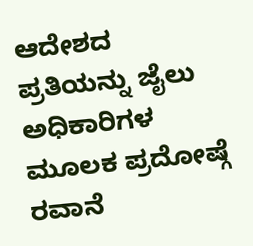ಆದೇಶದ ಪ್ರತಿಯನ್ನು ಜೈಲು ಅಧಿಕಾರಿಗಳ ಮೂಲಕ ಪ್ರದೋಷ್ಗೆ ರವಾನೆ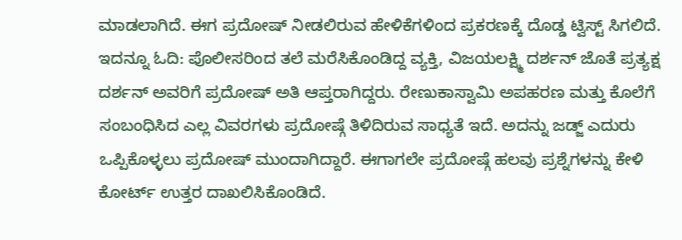ಮಾಡಲಾಗಿದೆ. ಈಗ ಪ್ರದೋಷ್ ನೀಡಲಿರುವ ಹೇಳಿಕೆಗಳಿಂದ ಪ್ರಕರಣಕ್ಕೆ ದೊಡ್ಡ ಟ್ವಿಸ್ಟ್ ಸಿಗಲಿದೆ.
ಇದನ್ನೂ ಓದಿ: ಪೊಲೀಸರಿಂದ ತಲೆ ಮರೆಸಿಕೊಂಡಿದ್ದ ವ್ಯಕ್ತಿ, ವಿಜಯಲಕ್ಷ್ಮಿ ದರ್ಶನ್ ಜೊತೆ ಪ್ರತ್ಯಕ್ಷ
ದರ್ಶನ್ ಅವರಿಗೆ ಪ್ರದೋಷ್ ಅತಿ ಆಪ್ತರಾಗಿದ್ದರು. ರೇಣುಕಾಸ್ವಾಮಿ ಅಪಹರಣ ಮತ್ತು ಕೊಲೆಗೆ ಸಂಬಂಧಿಸಿದ ಎಲ್ಲ ವಿವರಗಳು ಪ್ರದೋಷ್ಗೆ ತಿಳಿದಿರುವ ಸಾಧ್ಯತೆ ಇದೆ. ಅದನ್ನು ಜಡ್ಜ್ ಎದುರು ಒಪ್ಪಿಕೊಳ್ಳಲು ಪ್ರದೋಷ್ ಮುಂದಾಗಿದ್ದಾರೆ. ಈಗಾಗಲೇ ಪ್ರದೋಷ್ಗೆ ಹಲವು ಪ್ರಶ್ನೆಗಳನ್ನು ಕೇಳಿ ಕೋರ್ಟ್ ಉತ್ತರ ದಾಖಲಿಸಿಕೊಂಡಿದೆ.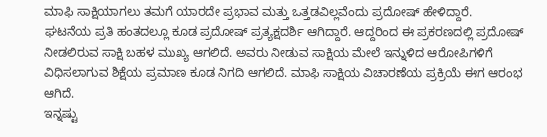ಮಾಫಿ ಸಾಕ್ಷಿಯಾಗಲು ತಮಗೆ ಯಾರದೇ ಪ್ರಭಾವ ಮತ್ತು ಒತ್ತಡವಿಲ್ಲವೆಂದು ಪ್ರದೋಷ್ ಹೇಳಿದ್ದಾರೆ.
ಘಟನೆಯ ಪ್ರತಿ ಹಂತದಲ್ಲೂ ಕೂಡ ಪ್ರದೋಷ್ ಪ್ರತ್ಯಕ್ಷದರ್ಶಿ ಆಗಿದ್ದಾರೆ. ಆದ್ದರಿಂದ ಈ ಪ್ರಕರಣದಲ್ಲಿ ಪ್ರದೋಷ್ ನೀಡಲಿರುವ ಸಾಕ್ಷಿ ಬಹಳ ಮುಖ್ಯ ಆಗಲಿದೆ. ಅವರು ನೀಡುವ ಸಾಕ್ಷಿಯ ಮೇಲೆ ಇನ್ನುಳಿದ ಆರೋಪಿಗಳಿಗೆ ವಿಧಿಸಲಾಗುವ ಶಿಕ್ಷೆಯ ಪ್ರಮಾಣ ಕೂಡ ನಿಗದಿ ಆಗಲಿದೆ. ಮಾಫಿ ಸಾಕ್ಷಿಯ ವಿಚಾರಣೆಯ ಪ್ರಕ್ರಿಯೆ ಈಗ ಆರಂಭ ಆಗಿದೆ.
ಇನ್ನಷ್ಟು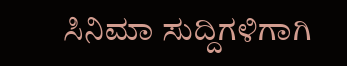ಸಿನಿಮಾ ಸುದ್ದಿಗಳಿಗಾಗಿ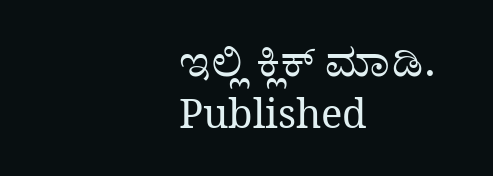ಇಲ್ಲಿ ಕ್ಲಿಕ್ ಮಾಡಿ.
Published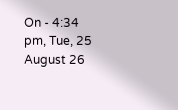On - 4:34 pm, Tue, 25 August 26